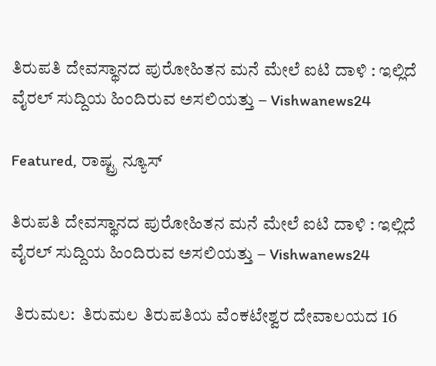ತಿರುಪತಿ ದೇವಸ್ಥಾನದ ಪುರೋಹಿತನ ಮನೆ ಮೇಲೆ ಐಟಿ ದಾಳಿ : ಇಲ್ಲಿದೆ ವೈರಲ್ ಸುದ್ದಿಯ ಹಿಂದಿರುವ ಅಸಲಿಯತ್ತು – Vishwanews24

Featured, ರಾಷ್ಟ್ರ ನ್ಯೂಸ್

ತಿರುಪತಿ ದೇವಸ್ಥಾನದ ಪುರೋಹಿತನ ಮನೆ ಮೇಲೆ ಐಟಿ ದಾಳಿ : ಇಲ್ಲಿದೆ ವೈರಲ್ ಸುದ್ದಿಯ ಹಿಂದಿರುವ ಅಸಲಿಯತ್ತು – Vishwanews24

 ತಿರುಮಲ:  ತಿರುಮಲ ತಿರುಪತಿಯ ವೆಂಕಟೇಶ್ವರ ದೇವಾಲಯದ 16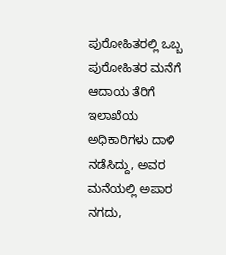ಪುರೋಹಿತರಲ್ಲಿ ಒಬ್ಬ ಪುರೋಹಿತರ ಮನೆಗೆ ಆದಾಯ ತೆರಿಗೆ ಇಲಾಖೆಯ ಅಧಿಕಾರಿಗಳು ದಾಳಿ ನಡೆಸಿದ್ದು, ಅವರ ಮನೆಯಲ್ಲಿ ಅಪಾರ ನಗದು,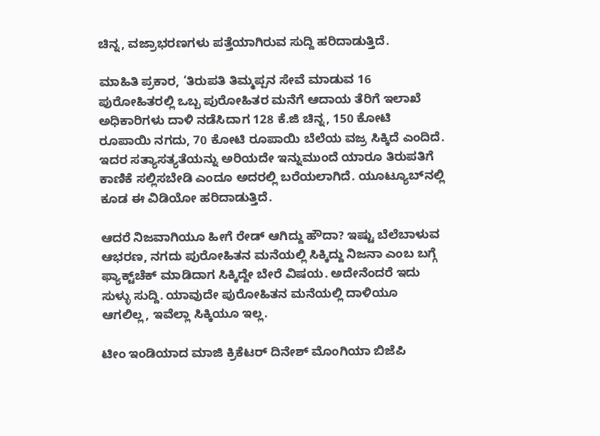ಚಿನ್ನ, ವಜ್ರಾಭರಣಗಳು ಪತ್ತೆಯಾಗಿರುವ ಸುದ್ದಿ ಹರಿದಾಡುತ್ತಿದೆ.

ಮಾಹಿತಿ ಪ್ರಕಾರ, ‘ತಿರುಪತಿ ತಿಮ್ಮಪ್ಪನ ಸೇವೆ ಮಾಡುವ 16 ಪುರೋಹಿತರಲ್ಲಿ ಒಬ್ಬ ಪುರೋಹಿತರ ಮನೆಗೆ ಆದಾಯ ತೆರಿಗೆ ಇಲಾಖೆ ಅಧಿಕಾರಿಗಳು ದಾಳಿ ನಡೆಸಿದಾಗ 128 ಕೆ.ಜಿ ಚಿನ್ನ, 150 ಕೋಟಿ ರೂಪಾಯಿ ನಗದು, 70 ಕೋಟಿ ರೂಪಾಯಿ ಬೆಲೆಯ ವಜ್ರ ಸಿಕ್ಕಿದೆ ಎಂದಿದೆ. ಇದರ ಸತ್ಯಾಸತ್ಯತೆಯನ್ನು ಅರಿಯದೇ ಇನ್ನುಮುಂದೆ ಯಾರೂ ತಿರುಪತಿಗೆ ಕಾಣಿಕೆ ಸಲ್ಲಿಸಬೇಡಿ ಎಂದೂ ಅದರಲ್ಲಿ ಬರೆಯಲಾಗಿದೆ. ಯೂಟ್ಯೂಬ್‌ನಲ್ಲಿ ಕೂಡ ಈ ವಿಡಿಯೋ ಹರಿದಾಡುತ್ತಿದೆ.

ಆದರೆ ನಿಜವಾಗಿಯೂ ಹೀಗೆ ರೇಡ್‌ ಆಗಿದ್ದು ಹೌದಾ? ಇಷ್ಟು ಬೆಲೆಬಾಳುವ ಆಭರಣ, ನಗದು ಪುರೋಹಿತನ ಮನೆಯಲ್ಲಿ ಸಿಕ್ಕಿದ್ದು ನಿಜನಾ ಎಂಬ ಬಗ್ಗೆ ಫ್ಯಾಕ್ಟ್‌ಚೆಕ್‌ ಮಾಡಿದಾಗ ಸಿಕ್ಕಿದ್ದೇ ಬೇರೆ ವಿಷಯ. ಅದೇನೆಂದರೆ ಇದು ಸುಳ್ಳು ಸುದ್ದಿ. ಯಾವುದೇ ಪುರೋಹಿತನ ಮನೆಯಲ್ಲಿ ದಾಳಿಯೂ ಆಗಲಿಲ್ಲ, ಇವೆಲ್ಲಾ ಸಿಕ್ಕಿಯೂ ಇಲ್ಲ.

ಟೀಂ ಇಂಡಿಯಾದ ಮಾಜಿ ಕ್ರಿಕೆಟರ್ ದಿನೇಶ್ ಮೊಂಗಿಯಾ ಬಿಜೆಪಿ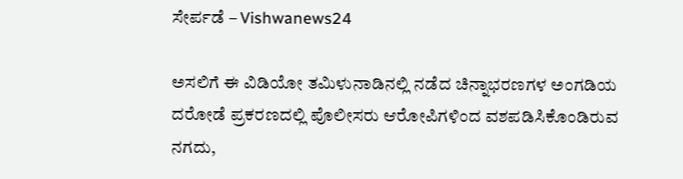ಸೇರ್ಪಡೆ – Vishwanews24

ಅಸಲಿಗೆ ಈ ವಿಡಿಯೋ ತಮಿಳುನಾಡಿನಲ್ಲಿ ನಡೆದ ಚಿನ್ನಾಭರಣಗಳ ಅಂಗಡಿಯ ದರೋಡೆ ಪ್ರಕರಣದಲ್ಲಿ ಪೊಲೀಸರು ಆರೋಪಿಗಳಿಂದ ವಶಪಡಿಸಿಕೊಂಡಿರುವ ನಗದು,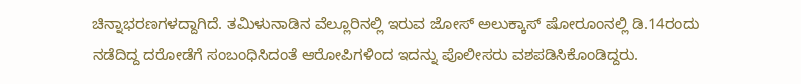ಚಿನ್ನಾಭರಣಗಳದ್ದಾಗಿದೆ. ತಮಿಳುನಾಡಿನ ವೆಲ್ಲೂರಿನಲ್ಲಿ ಇರುವ ಜೋಸ್‌ ಅಲುಕ್ಕಾಸ್‌ ಷೋರೂಂನಲ್ಲಿ ಡಿ.14ರಂದು ನಡೆದಿದ್ದ ದರೋಡೆಗೆ ಸಂಬಂಧಿಸಿದಂತೆ ಆರೋಪಿಗಳಿಂದ ಇದನ್ನು ಪೊಲೀಸರು ವಶಪಡಿಸಿಕೊಂಡಿದ್ದರು.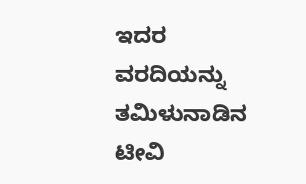ಇದರ ವರದಿಯನ್ನು ತಮಿಳುನಾಡಿನ ಟೀವಿ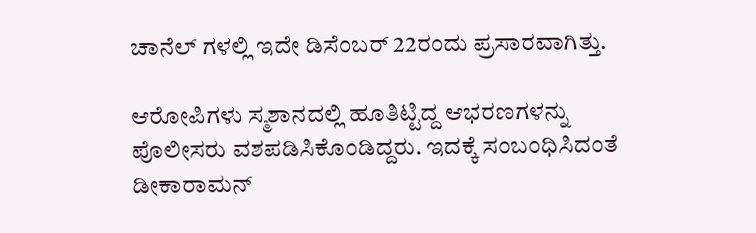ಚಾನೆಲ್‌ ‌ಗಳಲ್ಲಿ ಇದೇ ಡಿಸೆಂಬರ್‌ 22ರಂದು ಪ್ರಸಾರವಾಗಿತ್ತು.

ಆರೋಪಿಗಳು ಸ್ಮಶಾನದಲ್ಲಿ ಹೂತಿಟ್ಟಿದ್ದ ಆಭರಣಗಳನ್ನು ಪೊಲೀಸರು ವಶಪಡಿಸಿಕೊಂಡಿದ್ದರು. ಇದಕ್ಕೆ ಸಂಬಂಧಿಸಿದಂತೆ ಡೀಕಾರಾಮನ್‌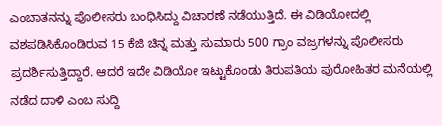ಎಂಬಾತನನ್ನು ಪೊಲೀಸರು ಬಂಧಿಸಿದ್ದು ವಿಚಾರಣೆ ನಡೆಯುತ್ತಿದೆ. ಈ ವಿಡಿಯೋದಲ್ಲಿ ವಶಪಡಿಸಿಕೊಂಡಿರುವ 15 ಕೆಜಿ ಚಿನ್ನ ಮತ್ತು ಸುಮಾರು 500 ಗ್ರಾಂ ವಜ್ರಗಳನ್ನು ಪೊಲೀಸರು ಪ್ರದರ್ಶಿಸುತ್ತಿದ್ದಾರೆ. ಆದರೆ ಇದೇ ವಿಡಿಯೋ ಇಟ್ಟುಕೊಂಡು ತಿರುಪತಿಯ ಪುರೋಹಿತರ ಮನೆಯಲ್ಲಿ ನಡೆದ ದಾಳಿ ಎಂಬ ಸುದ್ದಿ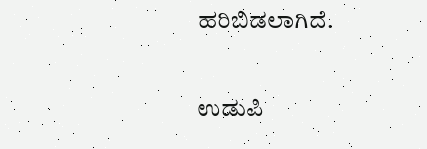ಹರಿಬಿಡಲಾಗಿದೆ.

ಉಡುಪಿ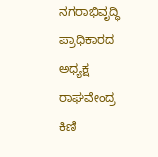ನಗರಾಭಿವೃದ್ಧಿ ಪ್ರಾಧಿಕಾರದ ಅಧ್ಯಕ್ಷ ರಾಘವೇಂದ್ರ ಕಿಣಿ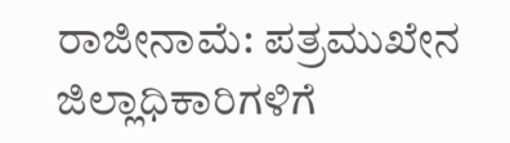ರಾಜೀನಾಮೆ: ಪತ್ರಮುಖೇನ ಜಿಲ್ಲಾಧಿಕಾರಿಗಳಿಗೆ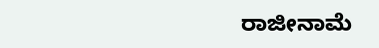ರಾಜೀನಾಮೆ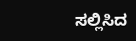ಸಲ್ಲಿಸಿದ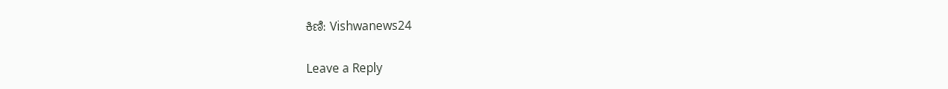ಕಿಣಿ: Vishwanews24

Leave a Reply